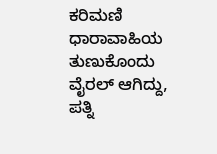ಕರಿಮಣಿ ಧಾರಾವಾಹಿಯ ತುಣುಕೊಂದು ವೈರಲ್ ಆಗಿದ್ದು, ಪತ್ನಿ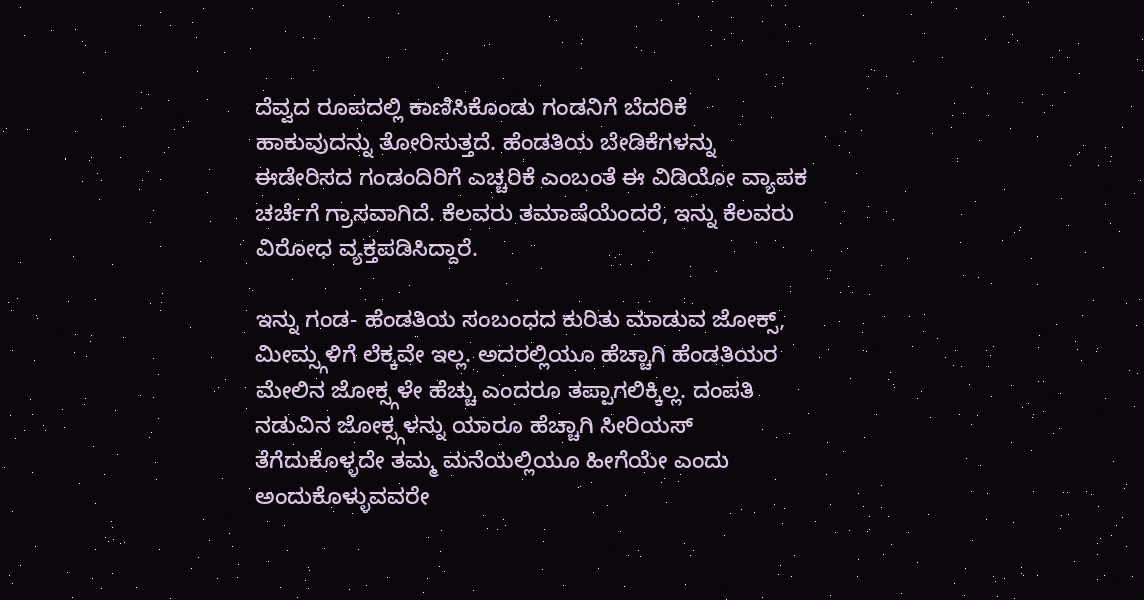ದೆವ್ವದ ರೂಪದಲ್ಲಿ ಕಾಣಿಸಿಕೊಂಡು ಗಂಡನಿಗೆ ಬೆದರಿಕೆ ಹಾಕುವುದನ್ನು ತೋರಿಸುತ್ತದೆ. ಹೆಂಡತಿಯ ಬೇಡಿಕೆಗಳನ್ನು ಈಡೇರಿಸದ ಗಂಡಂದಿರಿಗೆ ಎಚ್ಚರಿಕೆ ಎಂಬಂತೆ ಈ ವಿಡಿಯೋ ವ್ಯಾಪಕ ಚರ್ಚೆಗೆ ಗ್ರಾಸವಾಗಿದೆ. ಕೆಲವರು ತಮಾಷೆಯೆಂದರೆ, ಇನ್ನು ಕೆಲವರು ವಿರೋಧ ವ್ಯಕ್ತಪಡಿಸಿದ್ದಾರೆ.

ಇನ್ನು ಗಂಡ- ಹೆಂಡತಿಯ ಸಂಬಂಧದ ಕುರಿತು ಮಾಡುವ ಜೋಕ್ಸ್, ಮೀಮ್ಸ್ಗಳಿಗೆ ಲೆಕ್ಕವೇ ಇಲ್ಲ. ಅದರಲ್ಲಿಯೂ ಹೆಚ್ಚಾಗಿ ಹೆಂಡತಿಯರ ಮೇಲಿನ ಜೋಕ್ಸ್ಗಳೇ ಹೆಚ್ಚು ಎಂದರೂ ತಪ್ಪಾಗಲಿಕ್ಕಿಲ್ಲ. ದಂಪತಿ ನಡುವಿನ ಜೋಕ್ಸ್ಗಳನ್ನು ಯಾರೂ ಹೆಚ್ಚಾಗಿ ಸೀರಿಯಸ್ ತೆಗೆದುಕೊಳ್ಳದೇ ತಮ್ಮ ಮನೆಯಲ್ಲಿಯೂ ಹೀಗೆಯೇ ಎಂದು ಅಂದುಕೊಳ್ಳುವವರೇ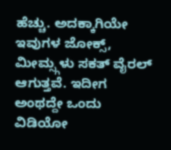ಹೆಚ್ಚು. ಅದಕ್ಕಾಗಿಯೇ ಇವುಗಳ ಜೋಕ್ಸ್, ಮೀಮ್ಸ್ಗಳು ಸಕತ್ ವೈರಲ್ ಆಗುತ್ತವೆ. ಇದೀಗ ಅಂಥದ್ದೇ ಒಂದು ವಿಡಿಯೋ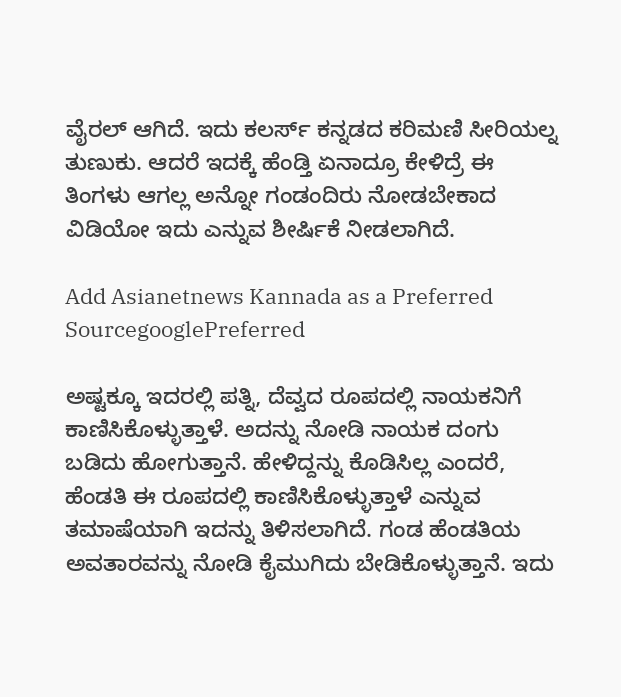ವೈರಲ್ ಆಗಿದೆ. ಇದು ಕಲರ್ಸ್ ಕನ್ನಡದ ಕರಿಮಣಿ ಸೀರಿಯಲ್ನ ತುಣುಕು. ಆದರೆ ಇದಕ್ಕೆ ಹೆಂಡ್ತಿ ಏನಾದ್ರೂ ಕೇಳಿದ್ರೆ ಈ ತಿಂಗಳು ಆಗಲ್ಲ ಅನ್ನೋ ಗಂಡಂದಿರು ನೋಡಬೇಕಾದ ವಿಡಿಯೋ ಇದು ಎನ್ನುವ ಶೀರ್ಷಿಕೆ ನೀಡಲಾಗಿದೆ.

Add Asianetnews Kannada as a Preferred SourcegooglePreferred

ಅಷ್ಟಕ್ಕೂ ಇದರಲ್ಲಿ ಪತ್ನಿ, ದೆವ್ವದ ರೂಪದಲ್ಲಿ ನಾಯಕನಿಗೆ ಕಾಣಿಸಿಕೊಳ್ಳುತ್ತಾಳೆ. ಅದನ್ನು ನೋಡಿ ನಾಯಕ ದಂಗು ಬಡಿದು ಹೋಗುತ್ತಾನೆ. ಹೇಳಿದ್ದನ್ನು ಕೊಡಿಸಿಲ್ಲ ಎಂದರೆ, ಹೆಂಡತಿ ಈ ರೂಪದಲ್ಲಿ ಕಾಣಿಸಿಕೊಳ್ಳುತ್ತಾಳೆ ಎನ್ನುವ ತಮಾಷೆಯಾಗಿ ಇದನ್ನು ತಿಳಿಸಲಾಗಿದೆ. ಗಂಡ ಹೆಂಡತಿಯ ಅವತಾರವನ್ನು ನೋಡಿ ಕೈಮುಗಿದು ಬೇಡಿಕೊಳ್ಳುತ್ತಾನೆ. ಇದು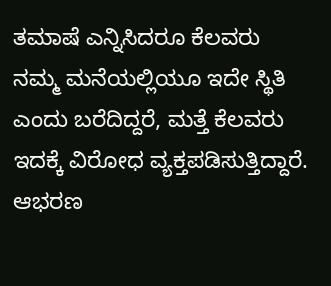ತಮಾಷೆ ಎನ್ನಿಸಿದರೂ ಕೆಲವರು ನಮ್ಮ ಮನೆಯಲ್ಲಿಯೂ ಇದೇ ಸ್ಥಿತಿ ಎಂದು ಬರೆದಿದ್ದರೆ, ಮತ್ತೆ ಕೆಲವರು ಇದಕ್ಕೆ ವಿರೋಧ ವ್ಯಕ್ತಪಡಿಸುತ್ತಿದ್ದಾರೆ. ಆಭರಣ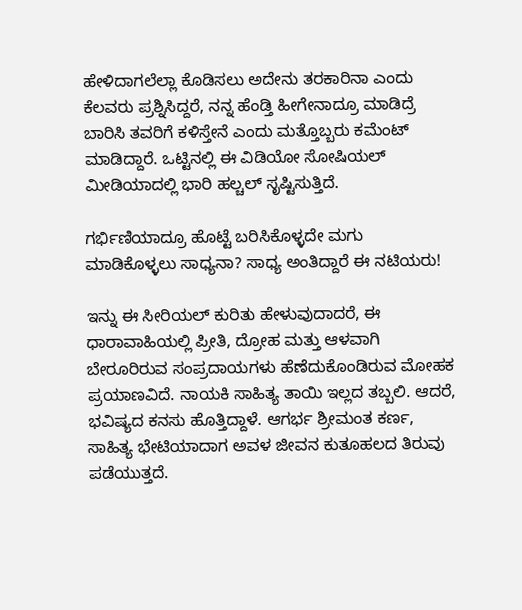ಹೇಳಿದಾಗಲೆಲ್ಲಾ ಕೊಡಿಸಲು ಅದೇನು ತರಕಾರಿನಾ ಎಂದು ಕೆಲವರು ಪ್ರಶ್ನಿಸಿದ್ದರೆ, ನನ್ನ ಹೆಂಡ್ತಿ ಹೀಗೇನಾದ್ರೂ ಮಾಡಿದ್ರೆ ಬಾರಿಸಿ ತವರಿಗೆ ಕಳಿಸ್ತೇನೆ ಎಂದು ಮತ್ತೊಬ್ಬರು ಕಮೆಂಟ್ ಮಾಡಿದ್ದಾರೆ. ಒಟ್ಟಿನಲ್ಲಿ ಈ ವಿಡಿಯೋ ಸೋಷಿಯಲ್ ಮೀಡಿಯಾದಲ್ಲಿ ಭಾರಿ ಹಲ್ಚಲ್ ಸೃಷ್ಟಿಸುತ್ತಿದೆ.

ಗರ್ಭಿಣಿಯಾದ್ರೂ ಹೊಟ್ಟೆ ಬರಿಸಿಕೊಳ್ಳದೇ ಮಗು ಮಾಡಿಕೊಳ್ಳಲು ಸಾಧ್ಯನಾ? ಸಾಧ್ಯ ಅಂತಿದ್ದಾರೆ ಈ ನಟಿಯರು!

ಇನ್ನು ಈ ಸೀರಿಯಲ್ ಕುರಿತು ಹೇಳುವುದಾದರೆ, ಈ ಧಾರಾವಾಹಿಯಲ್ಲಿ ಪ್ರೀತಿ, ದ್ರೋಹ ಮತ್ತು ಆಳವಾಗಿ ಬೇರೂರಿರುವ ಸಂಪ್ರದಾಯಗಳು ಹೆಣೆದುಕೊಂಡಿರುವ ಮೋಹಕ ಪ್ರಯಾಣವಿದೆ. ನಾಯಕಿ ಸಾಹಿತ್ಯ ತಾಯಿ ಇಲ್ಲದ ತಬ್ಬಲಿ. ಆದರೆ, ಭವಿಷ್ಯದ ಕನಸು ಹೊತ್ತಿದ್ದಾಳೆ. ಆಗರ್ಭ ಶ್ರೀಮಂತ ಕರ್ಣ, ಸಾಹಿತ್ಯ ಭೇಟಿಯಾದಾಗ ಅವಳ ಜೀವನ ಕುತೂಹಲದ ತಿರುವು ಪಡೆಯುತ್ತದೆ.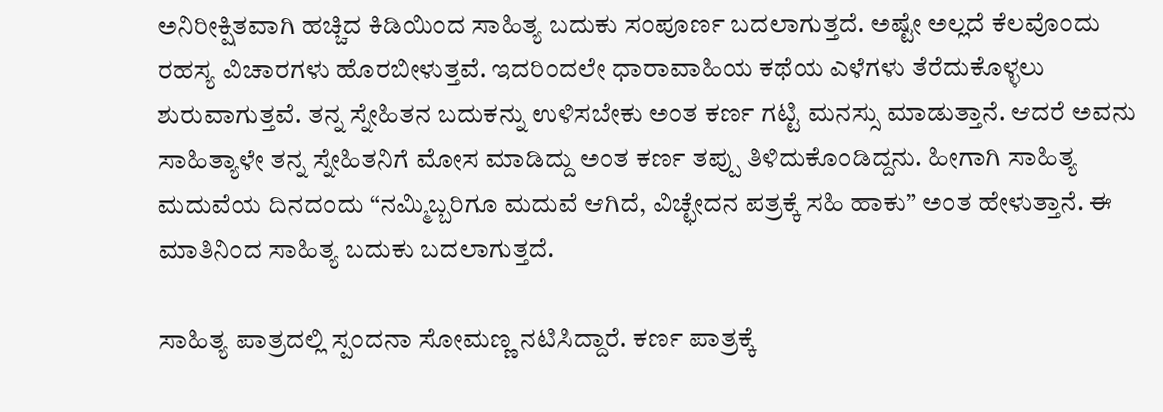ಅನಿರೀಕ್ಷಿತವಾಗಿ ಹಚ್ಚಿದ ಕಿಡಿಯಿಂದ ಸಾಹಿತ್ಯ ಬದುಕು ಸಂಪೂರ್ಣ ಬದಲಾಗುತ್ತದೆ. ಅಷ್ಟೇ ಅಲ್ಲದೆ ಕೆಲವೊಂದು ರಹಸ್ಯ ವಿಚಾರಗಳು ಹೊರಬೀಳುತ್ತವೆ. ಇದರಿಂದಲೇ ಧಾರಾವಾಹಿಯ ಕಥೆಯ ಎಳೆಗಳು ತೆರೆದುಕೊಳ್ಳಲು ಶುರುವಾಗುತ್ತವೆ. ತನ್ನ ಸ್ನೇಹಿತನ ಬದುಕನ್ನು ಉಳಿಸಬೇಕು ಅಂತ ಕರ್ಣ ಗಟ್ಟಿ ಮನಸ್ಸು ಮಾಡುತ್ತಾನೆ. ಆದರೆ ಅವನು ಸಾಹಿತ್ಯಾಳೇ ತನ್ನ ಸ್ನೇಹಿತನಿಗೆ ಮೋಸ ಮಾಡಿದ್ದು ಅಂತ ಕರ್ಣ ತಪ್ಪು ತಿಳಿದುಕೊಂಡಿದ್ದನು. ಹೀಗಾಗಿ ಸಾಹಿತ್ಯ ಮದುವೆಯ ದಿನದಂದು “ನಮ್ಮಿಬ್ಬರಿಗೂ ಮದುವೆ ಆಗಿದೆ, ವಿಚ್ಛೇದನ ಪತ್ರಕ್ಕೆ ಸಹಿ ಹಾಕು” ಅಂತ ಹೇಳುತ್ತಾನೆ. ಈ ಮಾತಿನಿಂದ ಸಾಹಿತ್ಯ ಬದುಕು ಬದಲಾಗುತ್ತದೆ.

ಸಾಹಿತ್ಯ ಪಾತ್ರದಲ್ಲಿ ಸ್ಪಂದನಾ ಸೋಮಣ್ಣ ನಟಿಸಿದ್ದಾರೆ. ಕರ್ಣ ಪಾತ್ರಕ್ಕೆ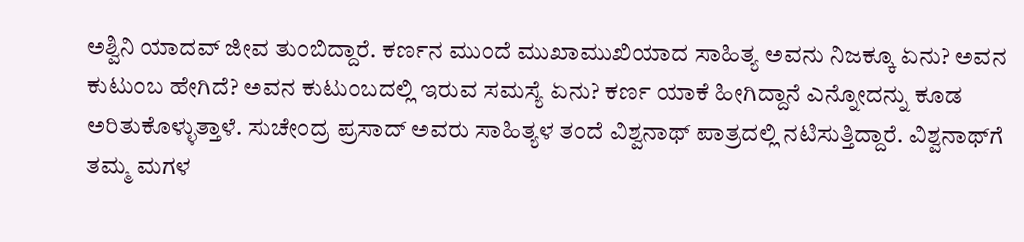ಅಶ್ವಿನಿ ಯಾದವ್ ಜೀವ ತುಂಬಿದ್ದಾರೆ. ಕರ್ಣನ ಮುಂದೆ ಮುಖಾಮುಖಿಯಾದ ಸಾಹಿತ್ಯ ಅವನು ನಿಜಕ್ಕೂ ಏನು? ಅವನ ಕುಟುಂಬ ಹೇಗಿದೆ? ಅವನ ಕುಟುಂಬದಲ್ಲಿ ಇರುವ ಸಮಸ್ಯೆ ಏನು? ಕರ್ಣ ಯಾಕೆ ಹೀಗಿದ್ದಾನೆ ಎನ್ನೋದನ್ನು ಕೂಡ ಅರಿತುಕೊಳ್ಳುತ್ತಾಳೆ. ಸುಚೇಂದ್ರ ಪ್ರಸಾದ್ ಅವರು ಸಾಹಿತ್ಯಳ ತಂದೆ ವಿಶ್ವನಾಥ್ ಪಾತ್ರದಲ್ಲಿ ನಟಿಸುತ್ತಿದ್ದಾರೆ. ವಿಶ್ವನಾಥ್‌ಗೆ ತಮ್ಮ ಮಗಳ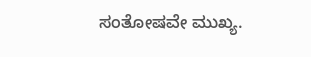ಸಂತೋಷವೇ ಮುಖ್ಯ.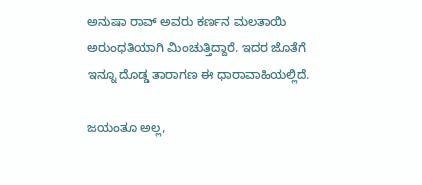ಅನುಷಾ ರಾವ್ ಅವರು ಕರ್ಣನ ಮಲತಾಯಿ ಅರುಂಧತಿಯಾಗಿ ಮಿಂಚುತ್ತಿದ್ದಾರೆ. ಇದರ ಜೊತೆಗೆ ಇನ್ನೂ ದೊಡ್ಡ ತಾರಾಗಣ ಈ ಧಾರಾವಾಹಿಯಲ್ಲಿದೆ.

ಜಯಂತೂ ಅಲ್ಲ,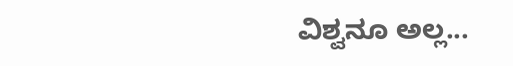ವಿಶ್ವನೂ ಅಲ್ಲ...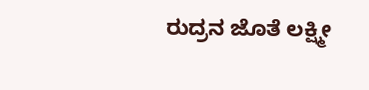ರುದ್ರನ ಜೊತೆ ಲಕ್ಷ್ಮೀ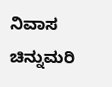ನಿವಾಸ ಚಿನ್ನುಮರಿ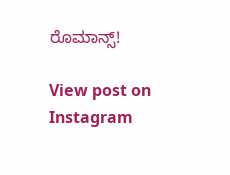ರೊಮಾನ್ಸ್!

View post on Instagram